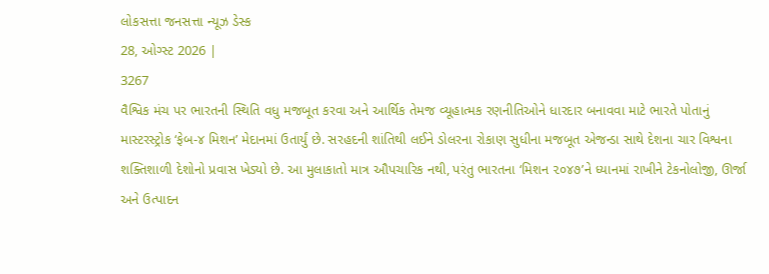લોકસત્તા જનસત્તા ન્યૂઝ ડેસ્ક
28, ઓગ્સ્ટ 2026 |
3267
વૈશ્વિક મંચ પર ભારતની સ્થિતિ વધુ મજબૂત કરવા અને આર્થિક તેમજ વ્યૂહાત્મક રણનીતિઓને ધારદાર બનાવવા માટે ભારતે પોતાનું માસ્ટરસ્ટ્રોક ‘ફેબ-૪ મિશન’ મેદાનમાં ઉતાર્યું છે. સરહદની શાંતિથી લઈને ડોલરના રોકાણ સુધીના મજબૂત એજન્ડા સાથે દેશના ચાર વિશ્વના શક્તિશાળી દેશોનો પ્રવાસ ખેડ્યો છે. આ મુલાકાતો માત્ર ઔપચારિક નથી, પરંતુ ભારતના ‘મિશન ૨૦૪૭’ને ધ્યાનમાં રાખીને ટેકનોલોજી, ઊર્જા અને ઉત્પાદન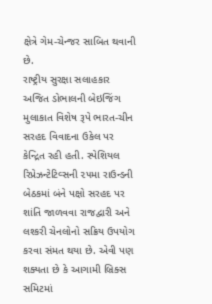ક્ષેત્રે ગેમ-ચેન્જર સાબિત થવાની છે.
રાષ્ટ્રીય સુરક્ષા સલાહકાર અજિત ડોભાલની બેઇજિંગ મુલાકાત વિશેષ રૂપે ભારત-ચીન સરહદ વિવાદના ઉકેલ પર કેન્દ્રિત રહી હતી. સ્પેશિયલ રિપ્રેઝન્ટેટિવ્સની ૨૫મા રાઉન્ડની બેઠકમાં બંને પક્ષો સરહદ પર શાંતિ જાળવવા રાજદ્વારી અને લશ્કરી ચેનલોનો સક્રિય ઉપયોગ કરવા સંમત થયા છે. એવી પણ શક્યતા છે કે આગામી બ્રિક્સ સમિટમાં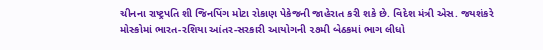ચીનના રાષ્ટ્રપતિ શી જિનપિંગ મોટા રોકાણ પેકેજની જાહેરાત કરી શકે છે. વિદેશ મંત્રી એસ. જયશંકરે મોસ્કોમાં ભારત-રશિયા આંતર-સરકારી આયોગની ૨૭મી બેઠકમાં ભાગ લીધો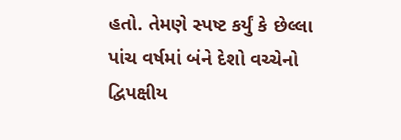હતો. તેમણે સ્પષ્ટ કર્યું કે છેલ્લા પાંચ વર્ષમાં બંને દેશો વચ્ચેનો દ્વિપક્ષીય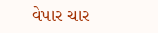વેપાર ચાર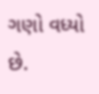ગણો વધ્યો છે.